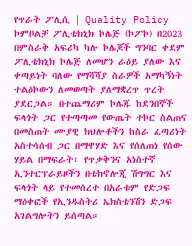የጥራት ፖሊሲ | Quality Policy
ኮምቦልቻ ፖሊቴክኒክ ኮሌጅ (ኮፖኮ) በ2023 በምስራቅ አፍሪካ ካሉ ኮሌጆች ግንባር ቀደም ፖሊቴክኒክ ኮሌጅ ለመሆን ራዕይ ያለው እና ቀጣይነት ባለው የማሻሻያ ስራዎች አማካኝነት ተልዕኮውን ለመወጣት ያለማቋረጥ ጥረት ያደርጋል። በተጨማሪም ኮሌጁ ከደንበኞች ፍላጎት ጋር የተጣጣመ የውጤት ተኮር ስልጠና በመስጠት ሙያዊ ክህሎቶችን ከስራ ፈጣሪነት አስተሳሰብ ጋር በማዋሃድ እና የሰለጠነ የሰው ሃይል በማፍራት፣ የጥቃቅንና አነስተኛ ኢንተርፕራይዞችን በቴክኖሎጂ ሽግግር እና ፍላጎት ላይ የተመሰረተ በአራቱም የድጋፍ ማዕቀፎች የኢንዱስትሪ ኤክስቴንሽን ድጋፍ አገልግሎትን ይሰጣል።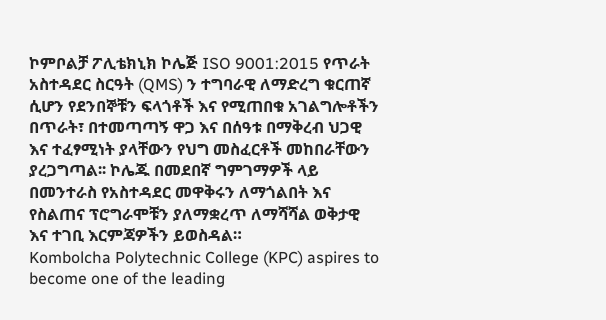ኮምቦልቻ ፖሊቴክኒክ ኮሌጅ ISO 9001:2015 የጥራት አስተዳደር ስርዓት (QMS) ን ተግባራዊ ለማድረግ ቁርጠኛ ሲሆን የደንበኞቹን ፍላጎቶች እና የሚጠበቁ አገልግሎቶችን በጥራት፣ በተመጣጣኝ ዋጋ እና በሰዓቱ በማቅረብ ህጋዊ እና ተፈፃሚነት ያላቸውን የህግ መስፈርቶች መከበራቸውን ያረጋግጣል፡፡ ኮሌጁ በመደበኛ ግምገማዎች ላይ በመንተራስ የአስተዳደር መዋቅሩን ለማጎልበት እና የስልጠና ፕሮግራሞቹን ያለማቋረጥ ለማሻሻል ወቅታዊ እና ተገቢ እርምጃዎችን ይወስዳል።
Kombolcha Polytechnic College (KPC) aspires to become one of the leading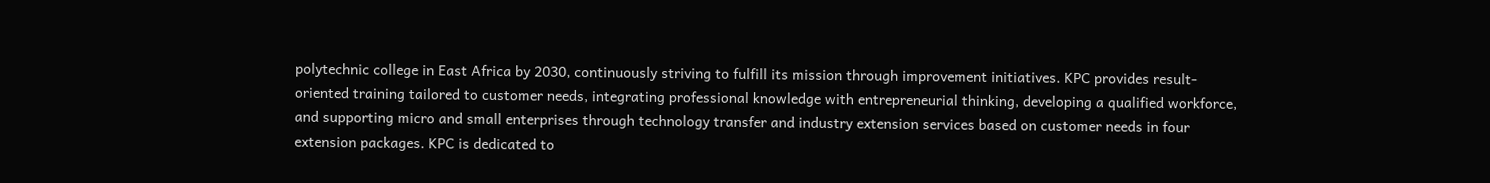polytechnic college in East Africa by 2030, continuously striving to fulfill its mission through improvement initiatives. KPC provides result-oriented training tailored to customer needs, integrating professional knowledge with entrepreneurial thinking, developing a qualified workforce, and supporting micro and small enterprises through technology transfer and industry extension services based on customer needs in four extension packages. KPC is dedicated to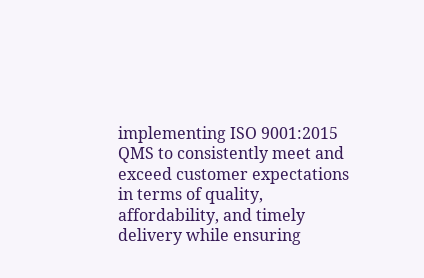implementing ISO 9001:2015 QMS to consistently meet and exceed customer expectations in terms of quality, affordability, and timely delivery while ensuring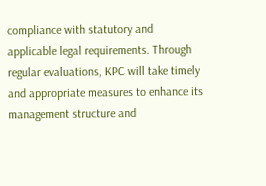compliance with statutory and applicable legal requirements. Through regular evaluations, KPC will take timely and appropriate measures to enhance its management structure and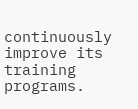continuously improve its training programs.